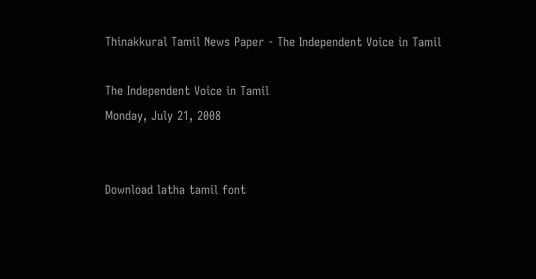Thinakkural Tamil News Paper - The Independent Voice in Tamil

The Independent Voice in Tamil
Monday, July 21, 2008


Download latha tamil font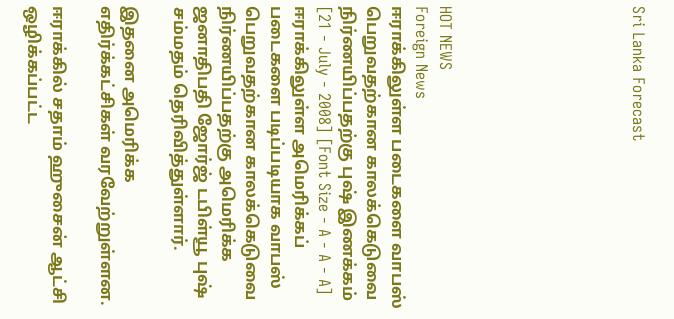Sri Lanka Forecast







HOT NEWS
Foreign News
ஈராக்கிலுள்ள படைகளை வாபஸ் பெறுவதற்கான காலக்கெடுவை நிர்ணயிப்பதற்கு புஷ் இணக்கம்
[21 - July - 2008] [Font Size - A - A - A]
ஈராக்கிலுள்ள அமெரிக்கப் படைகளை படிப்படியாக வாபஸ் பெறுவதற்கான காலக்கெடுவை நிர்ணயிப்பதற்கு அமெரிக்க ஜனாதிபதி ஜோர்ஜ் டபிள்யூ புஷ் சம்மதம் தெரிவித்துள்ளார்.

இதனை அமெரிக்க எதிர்க்கட்சிகள் வரவேற்றுள்ளன.

ஈராக்கில் சதாம் ஹுசைன் ஆட்சி ஒழிக்கப்பட்ட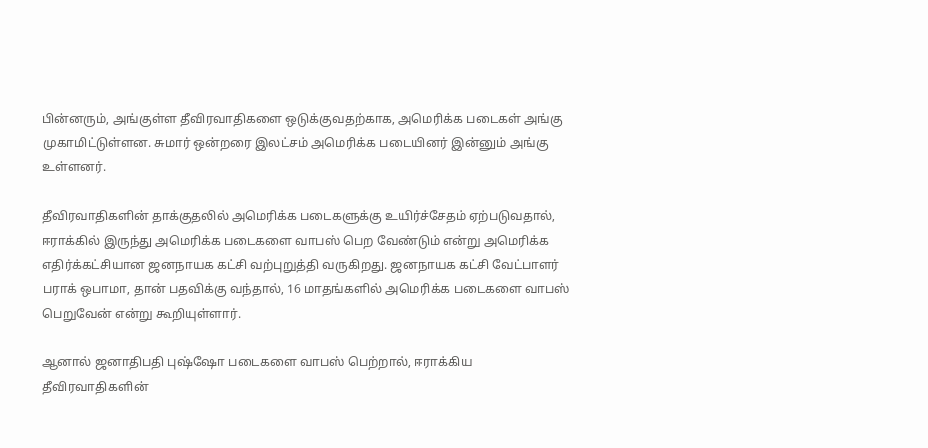பின்னரும், அங்குள்ள தீவிரவாதிகளை ஒடுக்குவதற்காக, அமெரிக்க படைகள் அங்கு முகாமிட்டுள்ளன. சுமார் ஒன்றரை இலட்சம் அமெரிக்க படையினர் இன்னும் அங்கு உள்ளனர்.

தீவிரவாதிகளின் தாக்குதலில் அமெரிக்க படைகளுக்கு உயிர்ச்சேதம் ஏற்படுவதால், ஈராக்கில் இருந்து அமெரிக்க படைகளை வாபஸ் பெற வேண்டும் என்று அமெரிக்க எதிர்க்கட்சியான ஜனநாயக கட்சி வற்புறுத்தி வருகிறது. ஜனநாயக கட்சி வேட்பாளர் பராக் ஒபாமா, தான் பதவிக்கு வந்தால், 16 மாதங்களில் அமெரிக்க படைகளை வாபஸ் பெறுவேன் என்று கூறியுள்ளார்.

ஆனால் ஜனாதிபதி புஷ்ஷோ படைகளை வாபஸ் பெற்றால், ஈராக்கிய தீவிரவாதிகளின்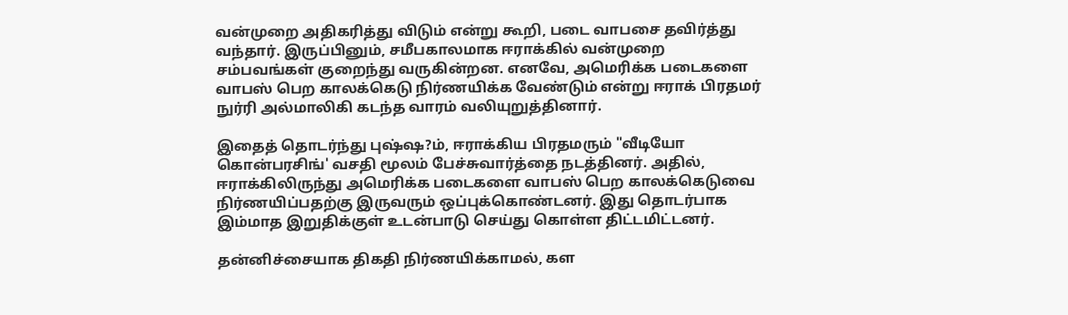வன்முறை அதிகரித்து விடும் என்று கூறி, படை வாபசை தவிர்த்து வந்தார். இருப்பினும், சமீபகாலமாக ஈராக்கில் வன்முறை சம்பவங்கள் குறைந்து வருகின்றன. எனவே, அமெரிக்க படைகளை வாபஸ் பெற காலக்கெடு நிர்ணயிக்க வேண்டும் என்று ஈராக் பிரதமர் நுர்ரி அல்மாலிகி கடந்த வாரம் வலியுறுத்தினார்.

இதைத் தொடர்ந்து புஷ்ஷ?ம், ஈராக்கிய பிரதமரும் "வீடியோ கொன்பரசிங்' வசதி மூலம் பேச்சுவார்த்தை நடத்தினர். அதில், ஈராக்கிலிருந்து அமெரிக்க படைகளை வாபஸ் பெற காலக்கெடுவை நிர்ணயிப்பதற்கு இருவரும் ஒப்புக்கொண்டனர். இது தொடர்பாக இம்மாத இறுதிக்குள் உடன்பாடு செய்து கொள்ள திட்டமிட்டனர்.

தன்னிச்சையாக திகதி நிர்ணயிக்காமல், கள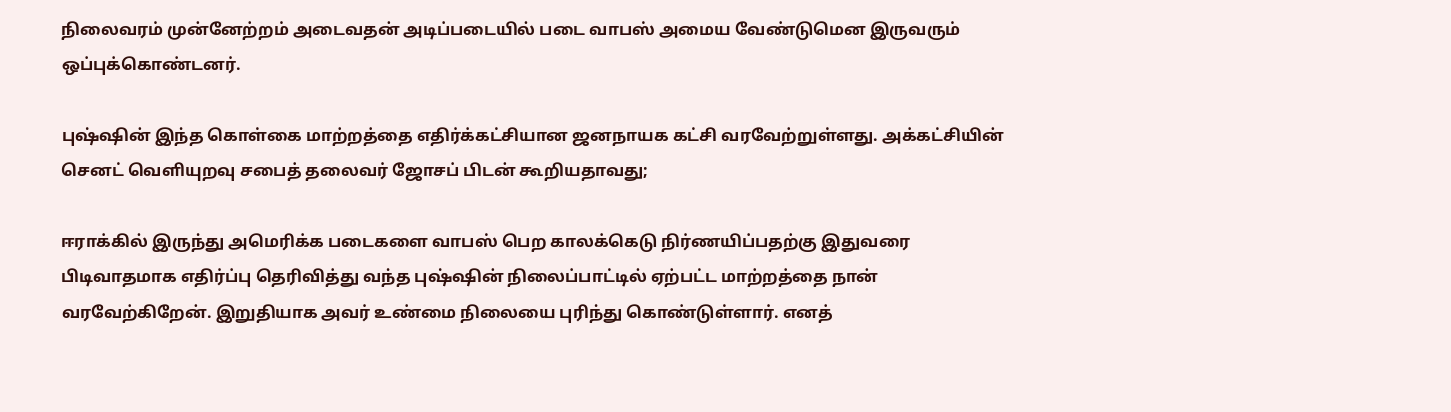நிலைவரம் முன்னேற்றம் அடைவதன் அடிப்படையில் படை வாபஸ் அமைய வேண்டுமென இருவரும் ஒப்புக்கொண்டனர்.

புஷ்ஷின் இந்த கொள்கை மாற்றத்தை எதிர்க்கட்சியான ஜனநாயக கட்சி வரவேற்றுள்ளது. அக்கட்சியின் செனட் வெளியுறவு சபைத் தலைவர் ஜோசப் பிடன் கூறியதாவது;

ஈராக்கில் இருந்து அமெரிக்க படைகளை வாபஸ் பெற காலக்கெடு நிர்ணயிப்பதற்கு இதுவரை பிடிவாதமாக எதிர்ப்பு தெரிவித்து வந்த புஷ்ஷின் நிலைப்பாட்டில் ஏற்பட்ட மாற்றத்தை நான் வரவேற்கிறேன். இறுதியாக அவர் உண்மை நிலையை புரிந்து கொண்டுள்ளார். எனத்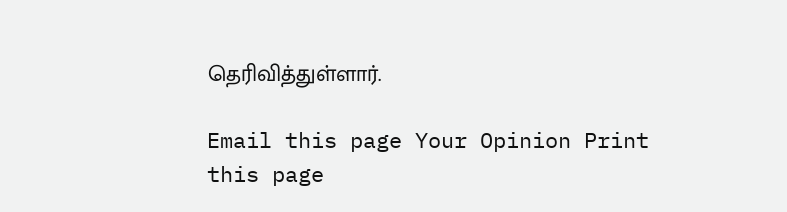தெரிவித்துள்ளார்.

Email this page Your Opinion Print this page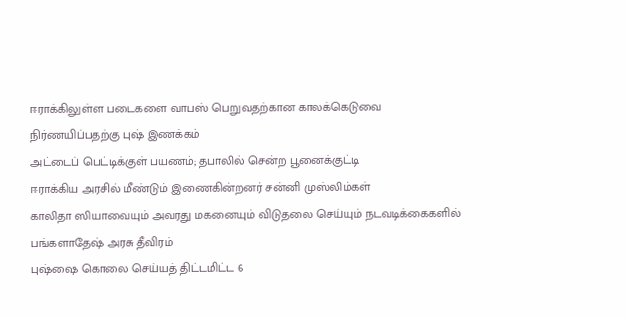ஈராக்கிலுள்ள படைகளை வாபஸ் பெறுவதற்கான காலக்கெடுவை நிர்ணயிப்பதற்கு புஷ் இணக்கம்
அட்டைப் பெட்டிக்குள் பயணம்; தபாலில் சென்ற பூனைக்குட்டி
ஈராக்கிய அரசில் மீண்டும் இணைகின்றனர் சன்னி முஸ்லிம்கள்
காலிதா ஸியாவையும் அவரது மகனையும் விடுதலை செய்யும் நடவடிக்கைகளில் பங்களாதேஷ் அரசு தீவிரம்
புஷ்ஷை கொலை செய்யத் திட்டமிட்ட 6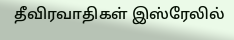தீவிரவாதிகள் இஸ்ரேலில்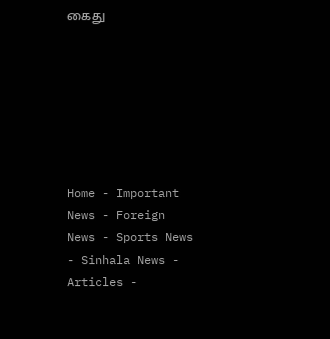கைது







Home - Important News - Foreign News - Sports News - Sinhala News - Articles -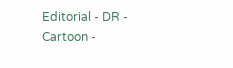Editorial - DR - Cartoon -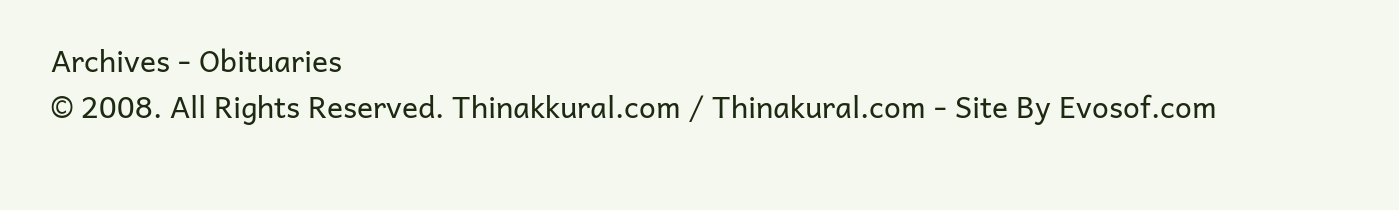Archives - Obituaries
© 2008. All Rights Reserved. Thinakkural.com / Thinakural.com - Site By Evosof.com